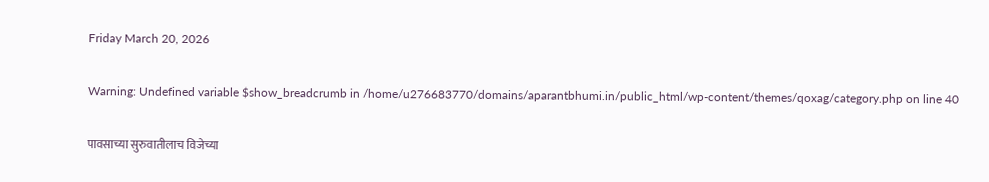Friday March 20, 2026

Warning: Undefined variable $show_breadcrumb in /home/u276683770/domains/aparantbhumi.in/public_html/wp-content/themes/qoxag/category.php on line 40

पावसाच्या सुरुवातीलाच विजेच्या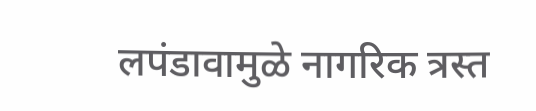लपंडावामुळे नागरिक त्रस्त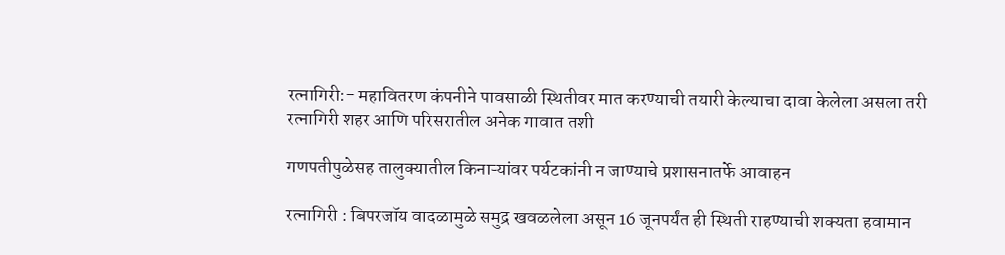रत्नागिरी:- महावितरण कंपनीने पावसाळी स्थितीवर मात करण्याची तयारी केल्याचा दावा केलेला असला तरी रत्नागिरी शहर आणि परिसरातील अनेक गावात तशी

गणपतीपुळेसह तालुक्यातील किनाऱ्यांवर पर्यटकांनी न जाण्याचे प्रशासनातर्फे आवाहन

रत्नागिरी : बिपरजॉय वादळामुळे समुद्र खवळलेला असून 16 जूनपर्यंत ही स्थिती राहण्याची शक्यता हवामान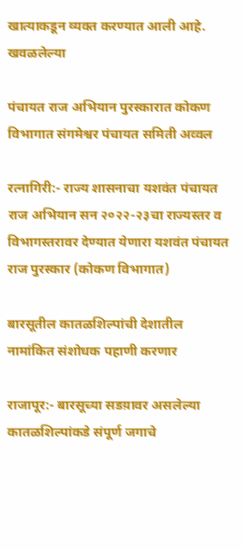खात्याकडून व्यक्त करण्यात आली आहे. खवळलेल्या

पंचायत राज अभियान पुरस्कारात कोकण विभागात संगमेश्वर पंचायत समिती अव्वल

रत्नागिरी:- राज्य शासनाचा यशवंत पंचायत राज अभियान सन २०२२-२३चा राज्यस्तर व विभागस्तरावर देण्यात येणारा यशवंत पंचायत राज पुरस्कार (कोकण विभागात)

बारसूतील कातळशिल्पांची देशातील नामांकित संशोधक पहाणी करणार

राजापूर:- बारसूच्या सडय़ावर असलेल्या कातळशिल्पांकडे संपूर्ण जगाचे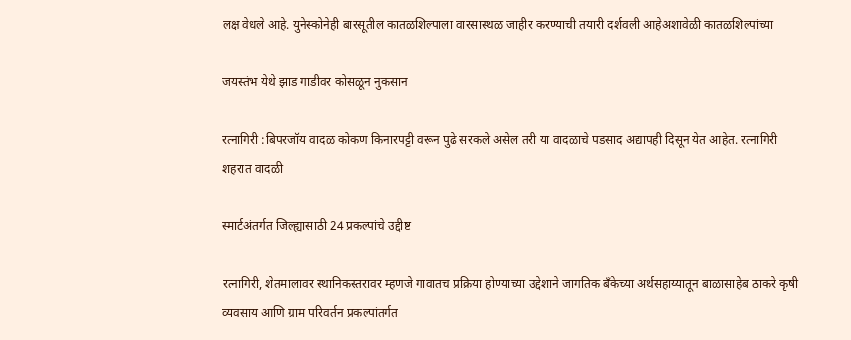लक्ष वेधले आहे. युनेस्कोनेही बारसूतील कातळशिल्पाला वारसास्थळ जाहीर करण्याची तयारी दर्शवली आहेअशावेळी कातळशिल्पांच्या

जयस्तंभ येथे झाड गाडीवर कोसळून नुकसान

रत्नागिरी :बिपरजॉय वादळ कोकण किनारपट्टी वरून पुढे सरकले असेल तरी या वादळाचे पडसाद अद्यापही दिसून येत आहेत. रत्नागिरी शहरात वादळी

स्मार्टअंतर्गत जिल्ह्यासाठी 24 प्रकल्पांचे उद्दीष्ट

रत्नागिरी, शेतमालावर स्थानिकस्तरावर म्हणजे गावातच प्रक्रिया होण्याच्या उद्देशाने जागतिक बँकेच्या अर्थसहाय्यातून बाळासाहेब ठाकरे कृषी व्यवसाय आणि ग्राम परिवर्तन प्रकल्पांतर्गत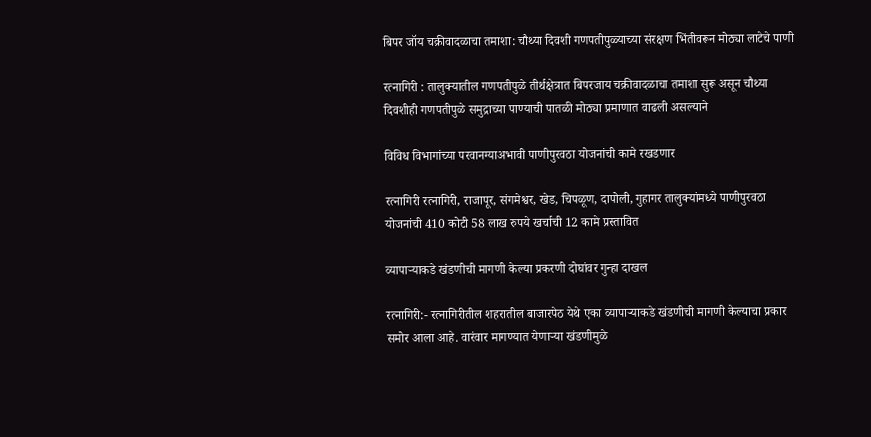बिपर जॉय चक्रीवादळाचा तमाशा: चौथ्या दिवशी गणपतीपुळ्याच्या संरक्षण भिंतीवरून मोठ्या लाटेचे पाणी

रत्नागिरी : तालुक्यातील गणपतीपुळे तीर्थक्षेत्रात बिपरजाय चक्रीवादळाचा तमाशा सुरू असून चौथ्या दिवशीही गणपतीपुळे समुद्राच्या पाण्याची पातळी मोठ्या प्रमाणात वाढली असल्याने

विविध विभागांच्या परवानग्याअभावी पाणीपुरवठा योजनांची कामे रखडणार

रत्नागिरी रत्नागिरी, राजापूर, संगमेश्वर, खेड, चिपळूण, दापोली, गुहागर तालुक्यांमध्ये पाणीपुरवठा योजनांची 410 कोटी 58 लाख रुपये खर्चाची 12 कामे प्रस्तावित

व्यापाऱ्याकडे खंडणीची मागणी केल्या प्रकरणी दोघांवर गुन्हा दाखल

रत्नागिरी:- रत्नागिरीतील शहरातील बाजारपेठ येथे एका व्यापाऱ्याकडे खंडणीची मागणी केल्याचा प्रकार समोर आला आहे. वारंवार मागण्यात येणाऱ्या खंडणीमुळे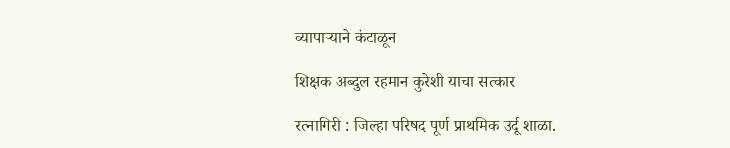व्यापाऱ्याने कंटाळून

शिक्षक अब्दुल रहमान कुरेशी याचा सत्कार

रत्नागिरी : जिल्हा परिषद पूर्ण प्राथमिक उर्दू शाळा.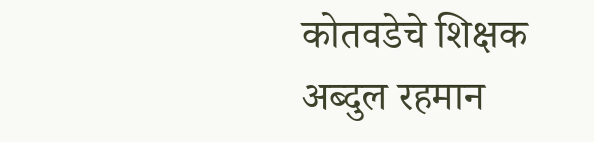कोतवडेचे शिक्षक अब्दुल रहमान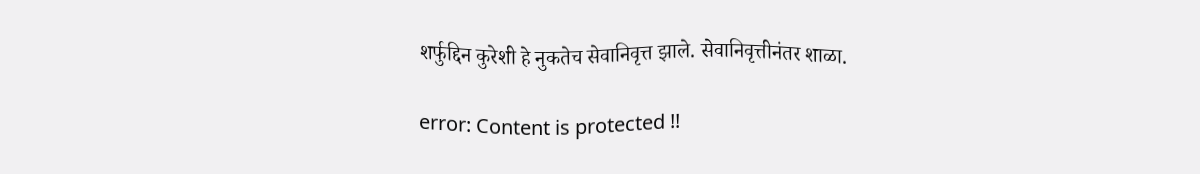शर्फुद्दिन कुरेशी हे नुकतेच सेवानिवृत्त झाले. सेवानिवृत्तीनंतर शाळा.

error: Content is protected !!